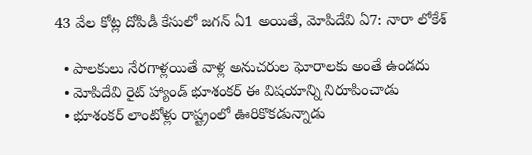43 వేల కోట్ల దోపిడీ కేసులో జ‌గ‌న్‌ ఏ1 అయితే, మోపిదేవి ఏ7: నారా లోకేశ్

  • పాలకులు నేరగాళ్లయితే వాళ్ల అనుచరుల ఘోరాలకు అంతే ఉండదు
  • మోపిదేవి రైట్ హ్యాండ్ భూశంకర్ ఈ విషయాన్ని నిరూపించాడు
  • భూశంకర్ లాంటోళ్లు రాష్ట్రంలో ఊరికొకడున్నాడు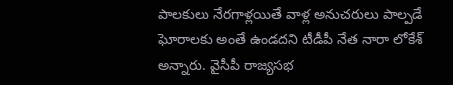పాలకులు నేరగాళ్లయితే వాళ్ల అనుచరులు పాల్పడే ఘోరాలకు అంతే ఉండదని టీడీపీ నేత నారా లోకేశ్ అన్నారు. వైసీపీ రాజ్యసభ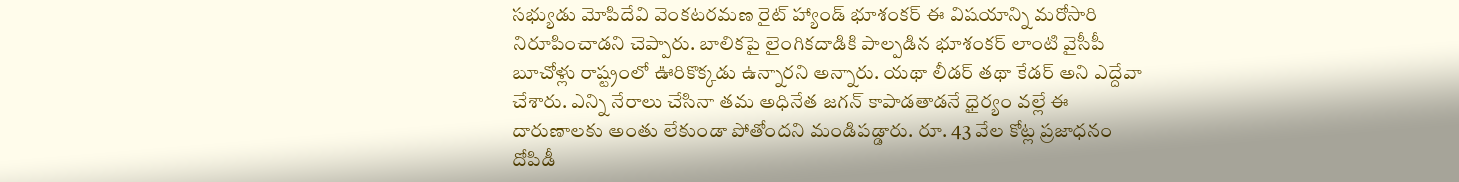సభ్యుడు మోపిదేవి వెంకటరమణ రైట్ హ్యాండ్ భూశంకర్ ఈ విషయాన్ని మరోసారి నిరూపించాడని చెప్పారు. బాలికపై లైంగికదాడికి పాల్పడిన భూశంకర్ లాంటి వైసీపీ బూచోళ్లు రాష్ట్రంలో ఊరికొక్కడు ఉన్నారని అన్నారు. యథా లీడర్ తథా కేడర్ అని ఎద్దేవా చేశారు. ఎన్ని నేరాలు చేసినా తమ అధినేత జగన్ కాపాడతాడనే ధైర్యం వల్లే ఈ దారుణాలకు అంతు లేకుండా పోతోందని మండిపడ్డారు. రూ. 43 వేల కోట్ల ప్రజాధనం దోపిడీ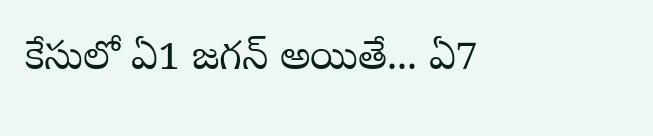కేసులో ఏ1 జగన్ అయితే... ఏ7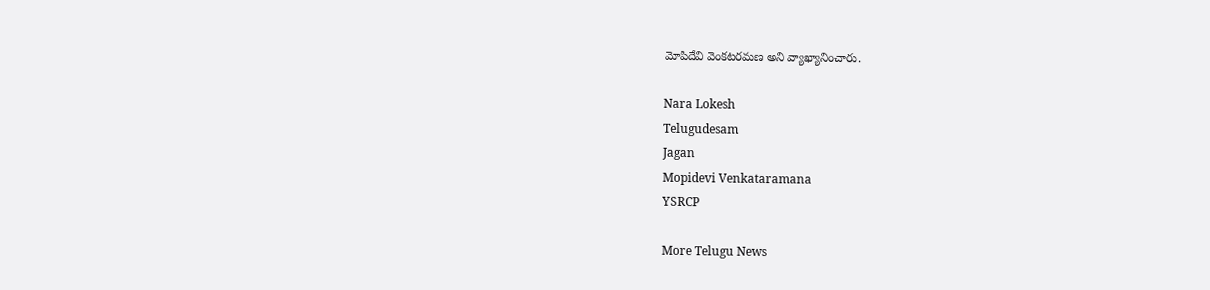మోపిదేవి వెంకటరమణ అని వ్యాఖ్యానించారు.

Nara Lokesh
Telugudesam
Jagan
Mopidevi Venkataramana
YSRCP

More Telugu News